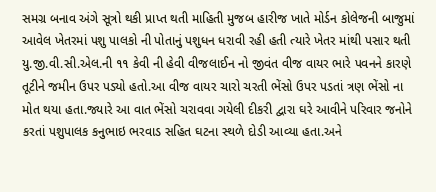સમગ્ર બનાવ અંગે સૂત્રો થકી પ્રાપ્ત થતી માહિતી મુજબ હારીજ ખાતે મોર્ડન કોલેજની બાજુમાં આવેલ ખેતરમાં પશુ પાલકો ની પોતાનું પશુધન ધરાવી રહી હતી ત્યારે ખેતર માંથી પસાર થતી યુ.જી.વી.સી.એલ.ની ૧૧ કેવી ની હેવી વીજલાઈન નો જીવંત વીજ વાયર ભારે પવનને કારણે તૂટીને જમીન ઉપર પડ્યો હતો.આ વીજ વાયર ચારો ચરતી ભેંસો ઉપર પડતાં ત્રણ ભેંસો ના મોત થયા હતા.જ્યારે આ વાત ભેંસો ચરાવવા ગયેલી દીકરી દ્વારા ઘરે આવીને પરિવાર જનોને કરતાં પશુપાલક કનુભાઇ ભરવાડ સહિત ઘટના સ્થળે દોડી આવ્યા હતા.અને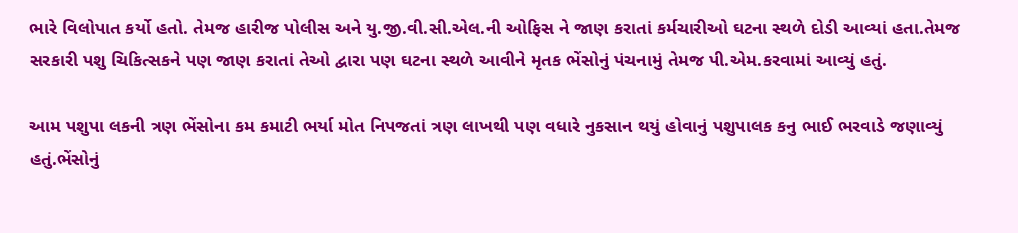ભારે વિલોપાત કર્યો હતો. તેમજ હારીજ પોલીસ અને યુ.જી.વી.સી.એલ.ની ઓફિસ ને જાણ કરાતાં કર્મચારીઓ ઘટના સ્થળે દોડી આવ્યાં હતા.તેમજ સરકારી પશુ ચિકિત્સકને પણ જાણ કરાતાં તેઓ દ્વારા પણ ઘટના સ્થળે આવીને મૃતક ભેંસોનું પંચનામું તેમજ પી.એમ.કરવામાં આવ્યું હતું.

આમ પશુપા લકની ત્રણ ભેંસોના કમ કમાટી ભર્યા મોત નિપજતાં ત્રણ લાખથી પણ વધારે નુકસાન થયું હોવાનું પશુપાલક કનુ ભાઈ ભરવાડે જણાવ્યું હતું.ભેંસોનું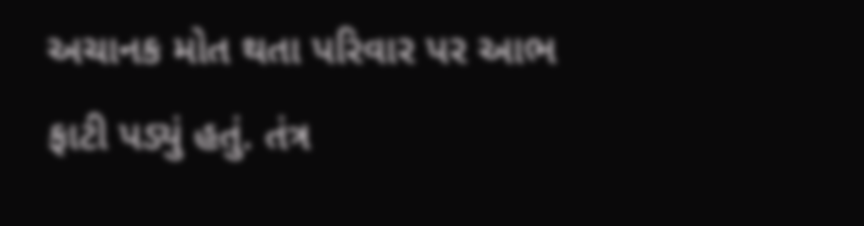અચાનક મોત થતા પરિવાર પર આભ ફાટી પડ્યું હતું. તંત્ર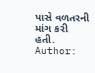પાસે વળતરની માંગ કરી હતી.
Author: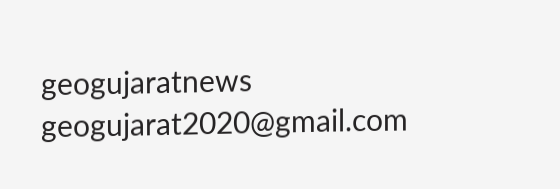geogujaratnews
geogujarat2020@gmail.com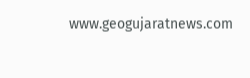www.geogujaratnews.com